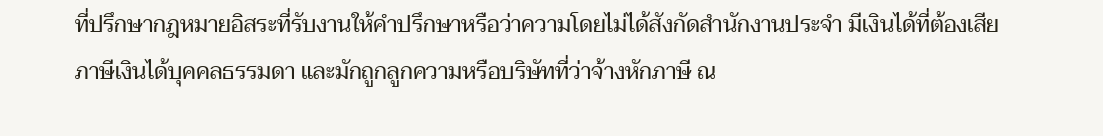ที่ปรึกษากฎหมายอิสระที่รับงานให้คำปรึกษาหรือว่าความโดยไม่ได้สังกัดสำนักงานประจำ มีเงินได้ที่ต้องเสียภาษีเงินได้บุคคลธรรมดา และมักถูกลูกความหรือบริษัทที่ว่าจ้างหักภาษี ณ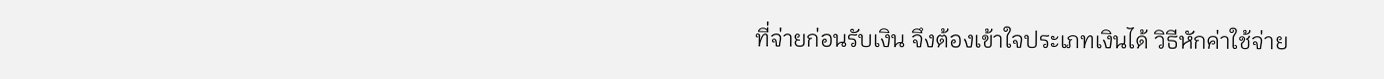ที่จ่ายก่อนรับเงิน จึงต้องเข้าใจประเภทเงินได้ วิธีหักค่าใช้จ่าย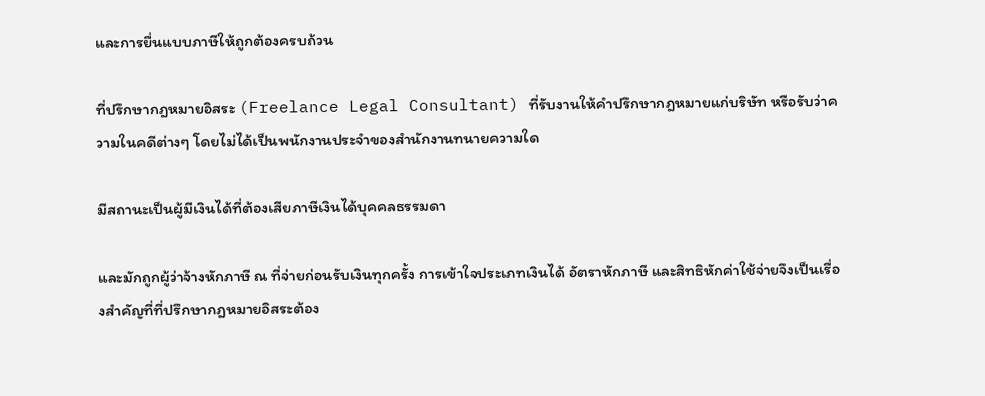และการยื่นแบบภาษีให้ถูกต้องครบถ้วน

ที่ปรึกษากฎหมายอิสระ (Freelance Legal Consultant) ที่รับงานให้คำปรึกษากฎหมายแก่บริษัท หรือรับว่าความในคดีต่างๆ โดยไม่ได้เป็นพนักงานประจำของสำนักงานทนายความใด

มีสถานะเป็นผู้มีเงินได้ที่ต้องเสียภาษีเงินได้บุคคลธรรมดา

และมักถูกผู้ว่าจ้างหักภาษี ณ ที่จ่ายก่อนรับเงินทุกครั้ง การเข้าใจประเภทเงินได้ อัตราหักภาษี และสิทธิหักค่าใช้จ่ายจึงเป็นเรื่องสำคัญที่ที่ปรึกษากฎหมายอิสระต้อง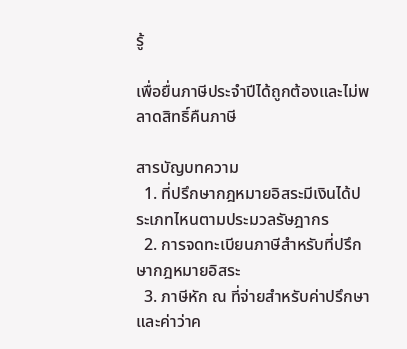รู้

เพื่อยื่นภาษีประจำปีได้ถูกต้องและไม่พลาดสิทธิ์คืนภาษี

สารบัญบทความ
  1. ที่ปรึกษากฎหมายอิสระมีเงินได้ประเภทไหนตามประมวลรัษฎากร
  2. การจดทะเบียนภาษีสำหรับที่ปรึกษากฎหมายอิสระ
  3. ภาษีหัก ณ ที่จ่ายสำหรับค่าปรึกษาและค่าว่าค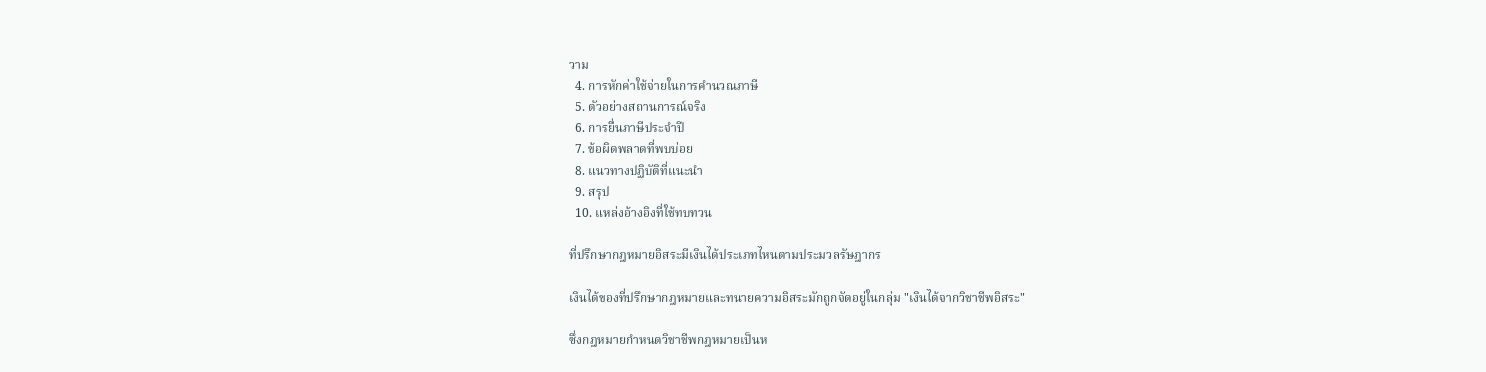วาม
  4. การหักค่าใช้จ่ายในการคำนวณภาษี
  5. ตัวอย่างสถานการณ์จริง
  6. การยื่นภาษีประจำปี
  7. ข้อผิดพลาดที่พบบ่อย
  8. แนวทางปฏิบัติที่แนะนำ
  9. สรุป
  10. แหล่งอ้างอิงที่ใช้ทบทวน

ที่ปรึกษากฎหมายอิสระมีเงินได้ประเภทไหนตามประมวลรัษฎากร

เงินได้ของที่ปรึกษากฎหมายและทนายความอิสระมักถูกจัดอยู่ในกลุ่ม "เงินได้จากวิชาชีพอิสระ"

ซึ่งกฎหมายกำหนดวิชาชีพกฎหมายเป็นห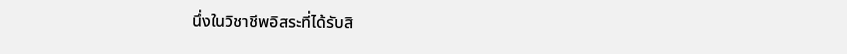นึ่งในวิชาชีพอิสระที่ได้รับสิ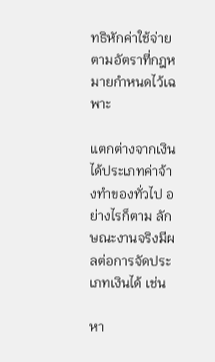ทธิหักค่าใช้จ่ายตามอัตราที่กฎหมายกำหนดไว้เฉพาะ

แตกต่างจากเงินได้ประเภทค่าจ้างทำของทั่วไป อย่างไรก็ตาม ลักษณะงานจริงมีผลต่อการจัดประเภทเงินได้ เช่น

หา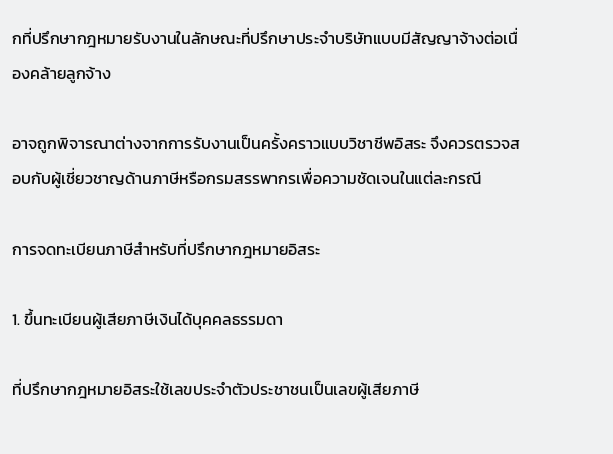กที่ปรึกษากฎหมายรับงานในลักษณะที่ปรึกษาประจำบริษัทแบบมีสัญญาจ้างต่อเนื่องคล้ายลูกจ้าง

อาจถูกพิจารณาต่างจากการรับงานเป็นครั้งคราวแบบวิชาชีพอิสระ จึงควรตรวจสอบกับผู้เชี่ยวชาญด้านภาษีหรือกรมสรรพากรเพื่อความชัดเจนในแต่ละกรณี

การจดทะเบียนภาษีสำหรับที่ปรึกษากฎหมายอิสระ

1. ขึ้นทะเบียนผู้เสียภาษีเงินได้บุคคลธรรมดา

ที่ปรึกษากฎหมายอิสระใช้เลขประจำตัวประชาชนเป็นเลขผู้เสียภาษี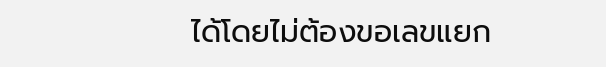ได้โดยไม่ต้องขอเลขแยก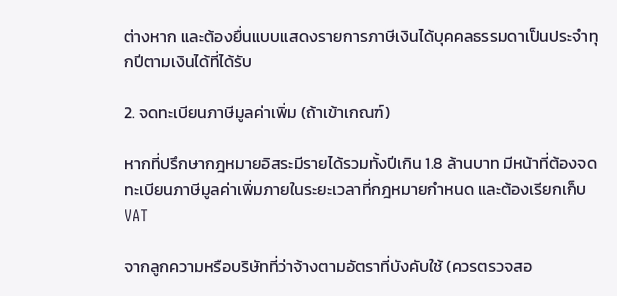ต่างหาก และต้องยื่นแบบแสดงรายการภาษีเงินได้บุคคลธรรมดาเป็นประจำทุกปีตามเงินได้ที่ได้รับ

2. จดทะเบียนภาษีมูลค่าเพิ่ม (ถ้าเข้าเกณฑ์)

หากที่ปรึกษากฎหมายอิสระมีรายได้รวมทั้งปีเกิน 1.8 ล้านบาท มีหน้าที่ต้องจดทะเบียนภาษีมูลค่าเพิ่มภายในระยะเวลาที่กฎหมายกำหนด และต้องเรียกเก็บ VAT

จากลูกความหรือบริษัทที่ว่าจ้างตามอัตราที่บังคับใช้ (ควรตรวจสอ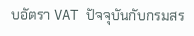บอัตรา VAT ปัจจุบันกับกรมสร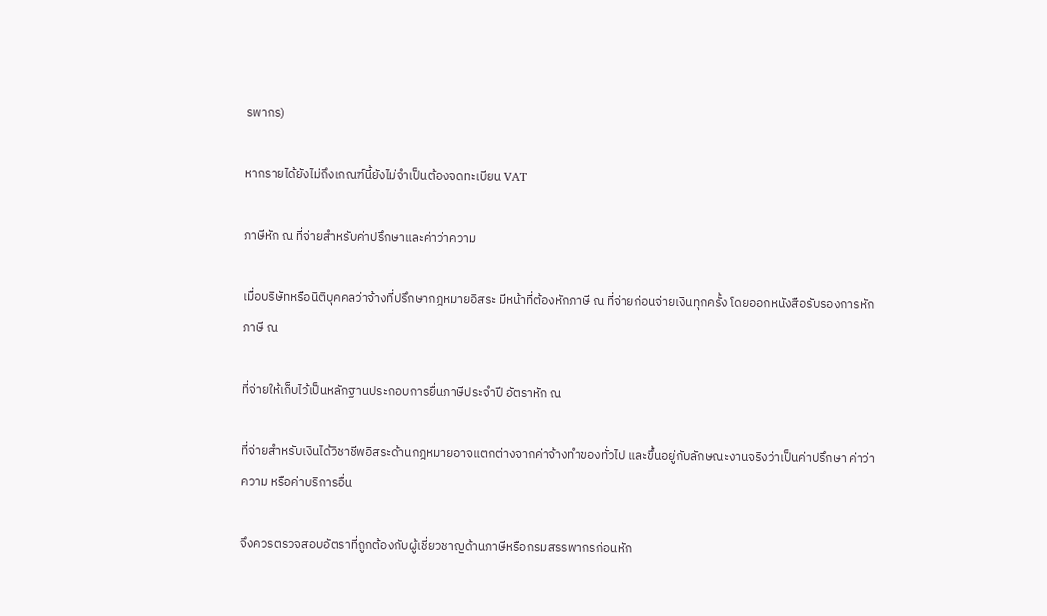รพากร)

หากรายได้ยังไม่ถึงเกณฑ์นี้ยังไม่จำเป็นต้องจดทะเบียน VAT

ภาษีหัก ณ ที่จ่ายสำหรับค่าปรึกษาและค่าว่าความ

เมื่อบริษัทหรือนิติบุคคลว่าจ้างที่ปรึกษากฎหมายอิสระ มีหน้าที่ต้องหักภาษี ณ ที่จ่ายก่อนจ่ายเงินทุกครั้ง โดยออกหนังสือรับรองการหักภาษี ณ

ที่จ่ายให้เก็บไว้เป็นหลักฐานประกอบการยื่นภาษีประจำปี อัตราหัก ณ

ที่จ่ายสำหรับเงินได้วิชาชีพอิสระด้านกฎหมายอาจแตกต่างจากค่าจ้างทำของทั่วไป และขึ้นอยู่กับลักษณะงานจริงว่าเป็นค่าปรึกษา ค่าว่าความ หรือค่าบริการอื่น

จึงควรตรวจสอบอัตราที่ถูกต้องกับผู้เชี่ยวชาญด้านภาษีหรือกรมสรรพากรก่อนหัก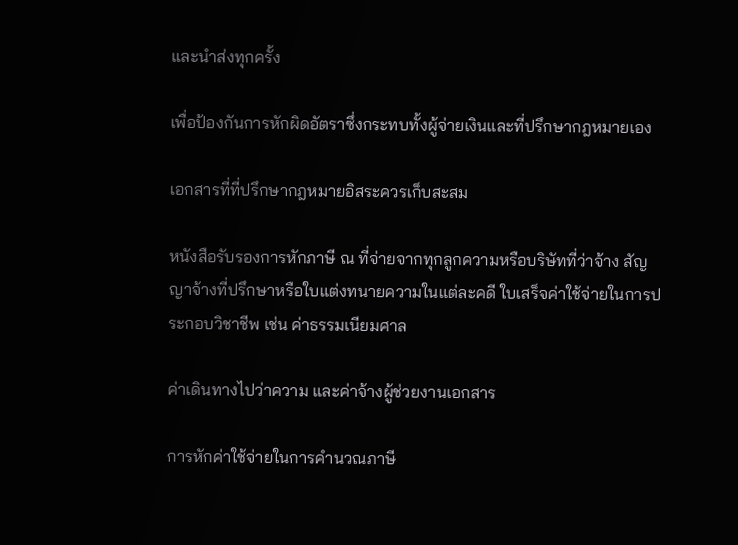และนำส่งทุกครั้ง

เพื่อป้องกันการหักผิดอัตราซึ่งกระทบทั้งผู้จ่ายเงินและที่ปรึกษากฎหมายเอง

เอกสารที่ที่ปรึกษากฎหมายอิสระควรเก็บสะสม

หนังสือรับรองการหักภาษี ณ ที่จ่ายจากทุกลูกความหรือบริษัทที่ว่าจ้าง สัญญาจ้างที่ปรึกษาหรือใบแต่งทนายความในแต่ละคดี ใบเสร็จค่าใช้จ่ายในการประกอบวิชาชีพ เช่น ค่าธรรมเนียมศาล

ค่าเดินทางไปว่าความ และค่าจ้างผู้ช่วยงานเอกสาร

การหักค่าใช้จ่ายในการคำนวณภาษี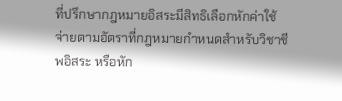ที่ปรึกษากฎหมายอิสระมีสิทธิเลือกหักค่าใช้จ่ายตามอัตราที่กฎหมายกำหนดสำหรับวิชาชีพอิสระ หรือหัก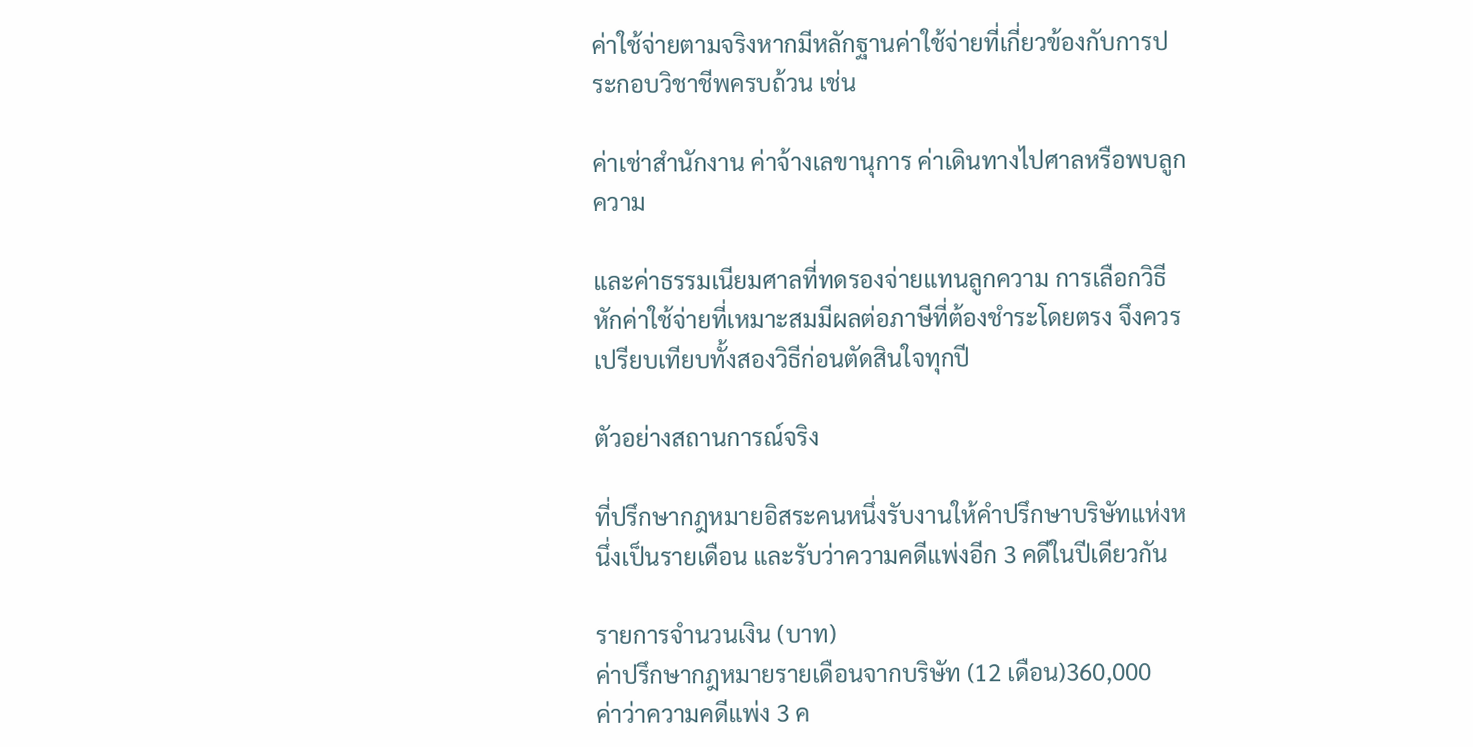ค่าใช้จ่ายตามจริงหากมีหลักฐานค่าใช้จ่ายที่เกี่ยวข้องกับการประกอบวิชาชีพครบถ้วน เช่น

ค่าเช่าสำนักงาน ค่าจ้างเลขานุการ ค่าเดินทางไปศาลหรือพบลูกความ

และค่าธรรมเนียมศาลที่ทดรองจ่ายแทนลูกความ การเลือกวิธีหักค่าใช้จ่ายที่เหมาะสมมีผลต่อภาษีที่ต้องชำระโดยตรง จึงควรเปรียบเทียบทั้งสองวิธีก่อนตัดสินใจทุกปี

ตัวอย่างสถานการณ์จริง

ที่ปรึกษากฎหมายอิสระคนหนึ่งรับงานให้คำปรึกษาบริษัทแห่งหนึ่งเป็นรายเดือน และรับว่าความคดีแพ่งอีก 3 คดีในปีเดียวกัน

รายการจำนวนเงิน (บาท)
ค่าปรึกษากฎหมายรายเดือนจากบริษัท (12 เดือน)360,000
ค่าว่าความคดีแพ่ง 3 ค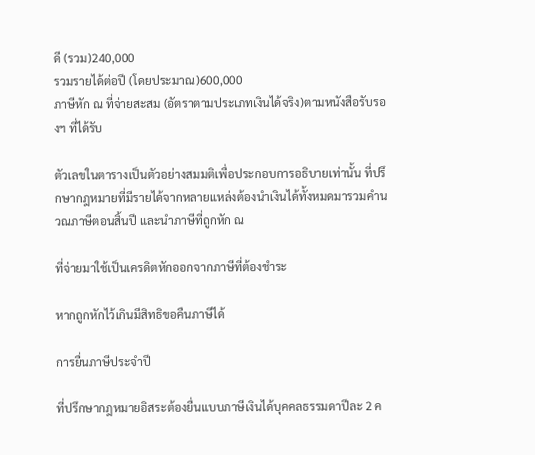ดี (รวม)240,000
รวมรายได้ต่อปี (โดยประมาณ)600,000
ภาษีหัก ณ ที่จ่ายสะสม (อัตราตามประเภทเงินได้จริง)ตามหนังสือรับรองฯ ที่ได้รับ

ตัวเลขในตารางเป็นตัวอย่างสมมติเพื่อประกอบการอธิบายเท่านั้น ที่ปรึกษากฎหมายที่มีรายได้จากหลายแหล่งต้องนำเงินได้ทั้งหมดมารวมคำนวณภาษีตอนสิ้นปี และนำภาษีที่ถูกหัก ณ

ที่จ่ายมาใช้เป็นเครดิตหักออกจากภาษีที่ต้องชำระ

หากถูกหักไว้เกินมีสิทธิขอคืนภาษีได้

การยื่นภาษีประจำปี

ที่ปรึกษากฎหมายอิสระต้องยื่นแบบภาษีเงินได้บุคคลธรรมดาปีละ 2 ค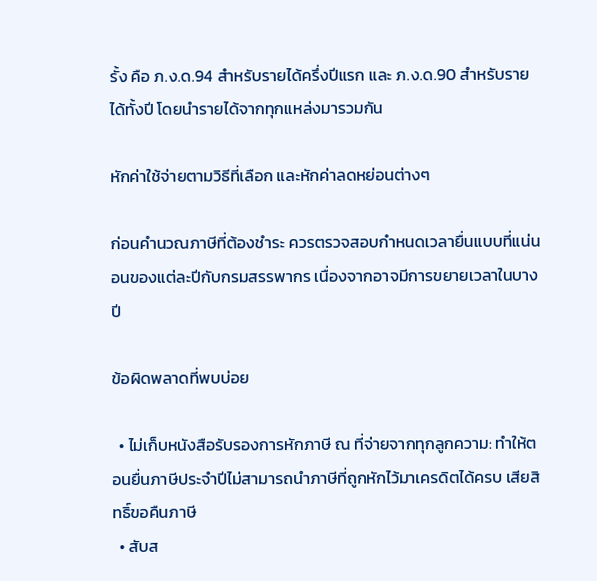รั้ง คือ ภ.ง.ด.94 สำหรับรายได้ครึ่งปีแรก และ ภ.ง.ด.90 สำหรับรายได้ทั้งปี โดยนำรายได้จากทุกแหล่งมารวมกัน

หักค่าใช้จ่ายตามวิธีที่เลือก และหักค่าลดหย่อนต่างๆ

ก่อนคำนวณภาษีที่ต้องชำระ ควรตรวจสอบกำหนดเวลายื่นแบบที่แน่นอนของแต่ละปีกับกรมสรรพากร เนื่องจากอาจมีการขยายเวลาในบางปี

ข้อผิดพลาดที่พบบ่อย

  • ไม่เก็บหนังสือรับรองการหักภาษี ณ ที่จ่ายจากทุกลูกความ: ทำให้ตอนยื่นภาษีประจำปีไม่สามารถนำภาษีที่ถูกหักไว้มาเครดิตได้ครบ เสียสิทธิ์ขอคืนภาษี
  • สับส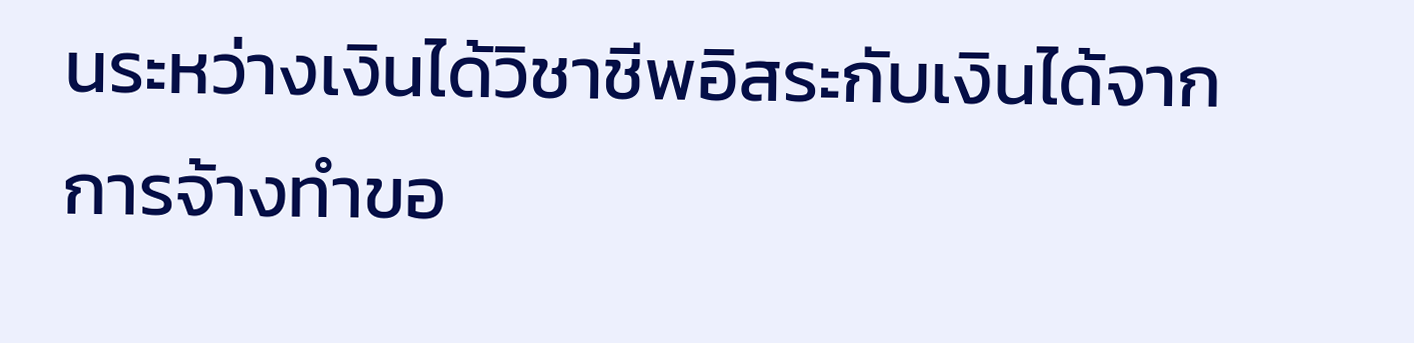นระหว่างเงินได้วิชาชีพอิสระกับเงินได้จากการจ้างทำขอ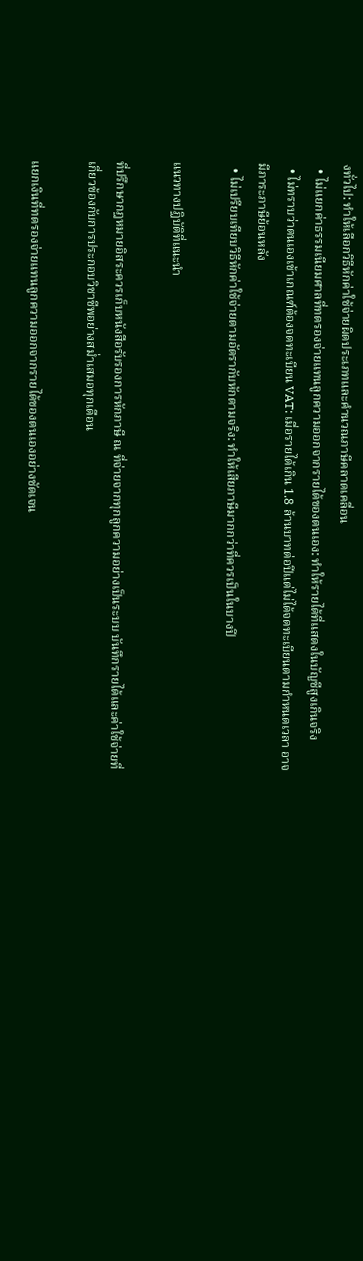งทั่วไป: ทำให้เลือกวิธีหักค่าใช้จ่ายผิดประเภทและคำนวณภาษีคลาดเคลื่อน
  • ไม่แยกค่าธรรมเนียมศาลที่ทดรองจ่ายแทนลูกความออกจากรายได้ของตนเอง: ทำให้รายได้ที่แสดงในบัญชีสูงเกินจริง
  • ไม่ทราบว่าตนเองเข้าเกณฑ์ต้องจดทะเบียน VAT: เมื่อรายได้เกิน 1.8 ล้านบาทต่อปีแต่ไม่ได้จดทะเบียนตามกำหนดเวลา อาจมีภาระภาษีย้อนหลัง
  • ไม่เปรียบเทียบวิธีหักค่าใช้จ่ายตามอัตรากับหักตามจริง: ทำให้เสียภาษีมากกว่าที่ควรเป็นในบางปี

แนวทางปฏิบัติที่แนะนำ

ที่ปรึกษากฎหมายอิสระควรเก็บหนังสือรับรองการหักภาษี ณ ที่จ่ายจากทุกลูกความอย่างเป็นระบบ บันทึกรายได้และค่าใช้จ่ายที่เกี่ยวข้องกับการประกอบวิชาชีพอย่างสม่ำเสมอทุกเดือน

แยกเงินที่ทดรองจ่ายแทนลูกความออกจากรายได้ของตนเองอย่างชัดเจน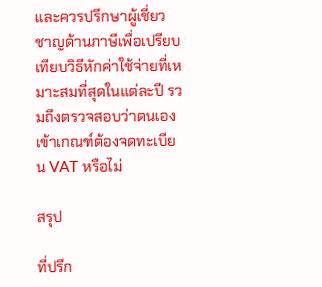และควรปรึกษาผู้เชี่ยวชาญด้านภาษีเพื่อเปรียบเทียบวิธีหักค่าใช้จ่ายที่เหมาะสมที่สุดในแต่ละปี รวมถึงตรวจสอบว่าตนเองเข้าเกณฑ์ต้องจดทะเบียน VAT หรือไม่

สรุป

ที่ปรึก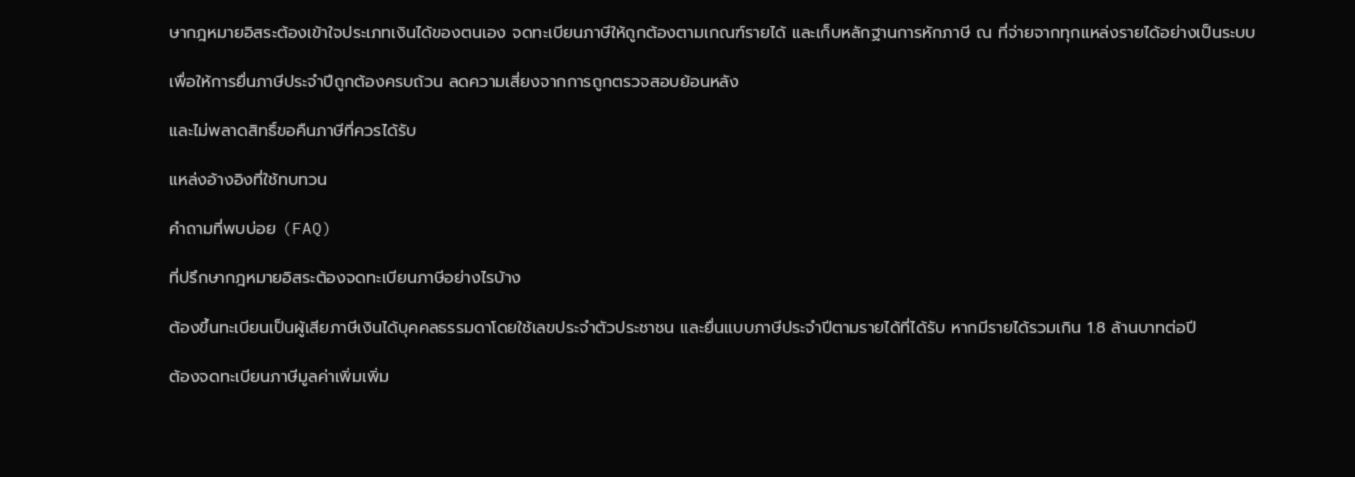ษากฎหมายอิสระต้องเข้าใจประเภทเงินได้ของตนเอง จดทะเบียนภาษีให้ถูกต้องตามเกณฑ์รายได้ และเก็บหลักฐานการหักภาษี ณ ที่จ่ายจากทุกแหล่งรายได้อย่างเป็นระบบ

เพื่อให้การยื่นภาษีประจำปีถูกต้องครบถ้วน ลดความเสี่ยงจากการถูกตรวจสอบย้อนหลัง

และไม่พลาดสิทธิ์ขอคืนภาษีที่ควรได้รับ

แหล่งอ้างอิงที่ใช้ทบทวน

คำถามที่พบบ่อย (FAQ)

ที่ปรึกษากฎหมายอิสระต้องจดทะเบียนภาษีอย่างไรบ้าง

ต้องขึ้นทะเบียนเป็นผู้เสียภาษีเงินได้บุคคลธรรมดาโดยใช้เลขประจำตัวประชาชน และยื่นแบบภาษีประจำปีตามรายได้ที่ได้รับ หากมีรายได้รวมเกิน 1.8 ล้านบาทต่อปี

ต้องจดทะเบียนภาษีมูลค่าเพิ่มเพิ่ม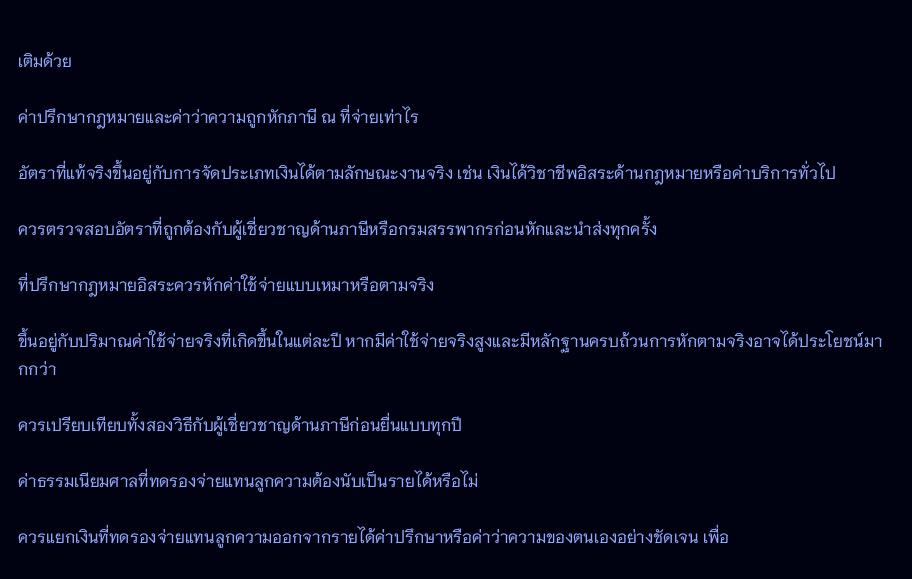เติมด้วย

ค่าปรึกษากฎหมายและค่าว่าความถูกหักภาษี ณ ที่จ่ายเท่าไร

อัตราที่แท้จริงขึ้นอยู่กับการจัดประเภทเงินได้ตามลักษณะงานจริง เช่น เงินได้วิชาชีพอิสระด้านกฎหมายหรือค่าบริการทั่วไป

ควรตรวจสอบอัตราที่ถูกต้องกับผู้เชี่ยวชาญด้านภาษีหรือกรมสรรพากรก่อนหักและนำส่งทุกครั้ง

ที่ปรึกษากฎหมายอิสระควรหักค่าใช้จ่ายแบบเหมาหรือตามจริง

ขึ้นอยู่กับปริมาณค่าใช้จ่ายจริงที่เกิดขึ้นในแต่ละปี หากมีค่าใช้จ่ายจริงสูงและมีหลักฐานครบถ้วนการหักตามจริงอาจได้ประโยชน์มากกว่า

ควรเปรียบเทียบทั้งสองวิธีกับผู้เชี่ยวชาญด้านภาษีก่อนยื่นแบบทุกปี

ค่าธรรมเนียมศาลที่ทดรองจ่ายแทนลูกความต้องนับเป็นรายได้หรือไม่

ควรแยกเงินที่ทดรองจ่ายแทนลูกความออกจากรายได้ค่าปรึกษาหรือค่าว่าความของตนเองอย่างชัดเจน เพื่อ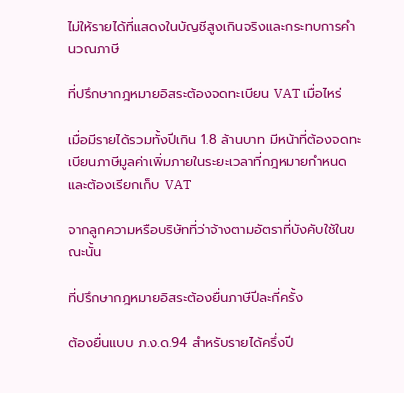ไม่ให้รายได้ที่แสดงในบัญชีสูงเกินจริงและกระทบการคำนวณภาษี

ที่ปรึกษากฎหมายอิสระต้องจดทะเบียน VAT เมื่อไหร่

เมื่อมีรายได้รวมทั้งปีเกิน 1.8 ล้านบาท มีหน้าที่ต้องจดทะเบียนภาษีมูลค่าเพิ่มภายในระยะเวลาที่กฎหมายกำหนด และต้องเรียกเก็บ VAT

จากลูกความหรือบริษัทที่ว่าจ้างตามอัตราที่บังคับใช้ในขณะนั้น

ที่ปรึกษากฎหมายอิสระต้องยื่นภาษีปีละกี่ครั้ง

ต้องยื่นแบบ ภ.ง.ด.94 สำหรับรายได้ครึ่งปี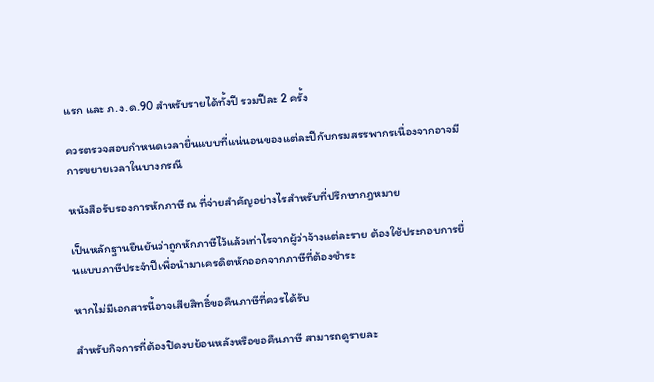แรก และ ภ.ง.ด.90 สำหรับรายได้ทั้งปี รวมปีละ 2 ครั้ง

ควรตรวจสอบกำหนดเวลายื่นแบบที่แน่นอนของแต่ละปีกับกรมสรรพากรเนื่องจากอาจมีการขยายเวลาในบางกรณี

หนังสือรับรองการหักภาษี ณ ที่จ่ายสำคัญอย่างไรสำหรับที่ปรึกษากฎหมาย

เป็นหลักฐานยืนยันว่าถูกหักภาษีไว้แล้วเท่าไรจากผู้ว่าจ้างแต่ละราย ต้องใช้ประกอบการยื่นแบบภาษีประจำปีเพื่อนำมาเครดิตหักออกจากภาษีที่ต้องชำระ

หากไม่มีเอกสารนี้อาจเสียสิทธิ์ขอคืนภาษีที่ควรได้รับ

สำหรับกิจการที่ต้องปิดงบย้อนหลังหรือขอคืนภาษี สามารถดูรายละ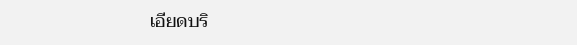เอียดบริ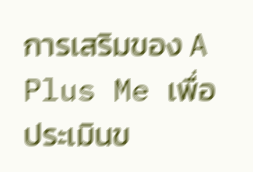การเสริมของ A Plus Me เพื่อประเมินข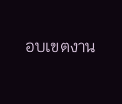อบเขตงาน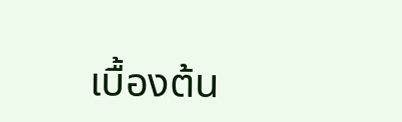เบื้องต้น